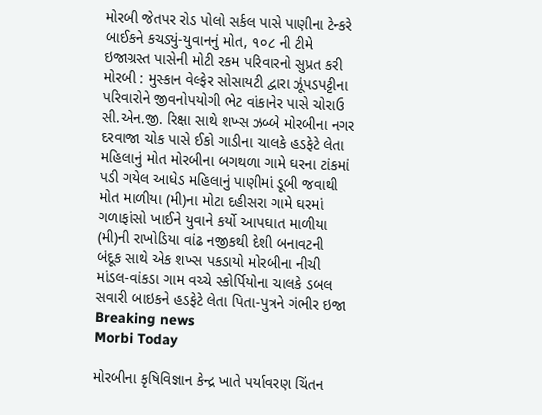મોરબી જેતપર રોડ પોલો સર્કલ પાસે પાણીના ટેન્કરે બાઈકને કચડ્યું-યુવાનનું મોત, ૧૦૮ ની ટીમે ઇજાગ્રસ્ત પાસેની મોટી રકમ પરિવારનો સુપ્રત કરી મોરબી : મુસ્કાન વેલ્ફેર સોસાયટી દ્વારા ઝૂંપડપટ્ટીના પરિવારોને જીવનોપયોગી ભેટ વાંકાનેર પાસે ચોરાઉ સી.એન.જી. રિક્ષા સાથે શખ્સ ઝબ્બે મોરબીના નગર દરવાજા ચોક પાસે ઈકો ગાડીના ચાલકે હડફેટે લેતા મહિલાનું મોત મોરબીના બગથળા ગામે ઘરના ટાંકમાં પડી ગયેલ આધેડ મહિલાનું પાણીમાં ડૂબી જવાથી મોત માળીયા (મી)ના મોટા દહીસરા ગામે ઘરમાં ગળાફાંસો ખાઈને યુવાને કર્યો આપઘાત માળીયા (મી)ની રાખોડિયા વાંઢ નજીકથી દેશી બનાવટની બંદૂક સાથે એક શખ્સ પકડાયો મોરબીના નીચી માંડલ-વાંકડા ગામ વચ્ચે સ્કોર્પિયોના ચાલકે ડબલ સવારી બાઇકને હડફેટે લેતા પિતા-પુત્રને ગંભીર ઇજા
Breaking news
Morbi Today

મોરબીના કૃષિવિજ્ઞાન કેન્દ્ર ખાતે પર્યાવરણ ચિંતન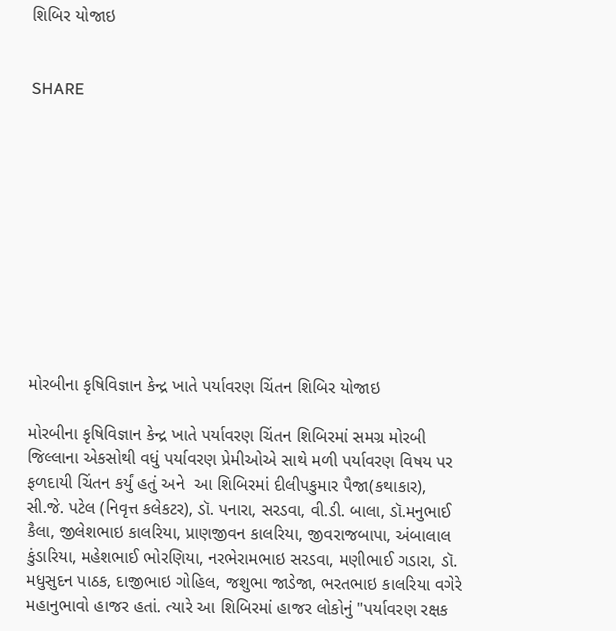શિબિર યોજાઇ


SHARE











મોરબીના કૃષિવિજ્ઞાન કેન્દ્ર ખાતે પર્યાવરણ ચિંતન શિબિર યોજાઇ

મોરબીના કૃષિવિજ્ઞાન કેન્દ્ર ખાતે પર્યાવરણ ચિંતન શિબિરમાં સમગ્ર મોરબી જિલ્લાના એકસોથી વધું પર્યાવરણ પ્રેમીઓએ સાથે મળી પર્યાવરણ વિષય પર ફળદાયી ચિંતન કર્યું હતું અને  આ શિબિરમાં દીલીપકુમાર પૈજા(કથાકાર), સી.જે. પટેલ (નિવૃત્ત કલેકટર), ડૉ. પનારા, સરડવા, વી.ડી. બાલા, ડૉ.મનુભાઈ કૈલા, જીલેશભાઇ કાલરિયા, પ્રાણજીવન કાલરિયા, જીવરાજબાપા, અંબાલાલ કુંડારિયા, મહેશભાઈ ભોરણિયા, નરભેરામભાઇ સરડવા, મણીભાઈ ગડારા, ડૉ. મધુસુદન પાઠક, દાજીભાઇ ગોહિલ, જશુભા જાડેજા, ભરતભાઇ કાલરિયા વગેરે મહાનુભાવો હાજર હતાં. ત્યારે આ શિબિરમાં હાજર લોકોનું "પર્યાવરણ રક્ષક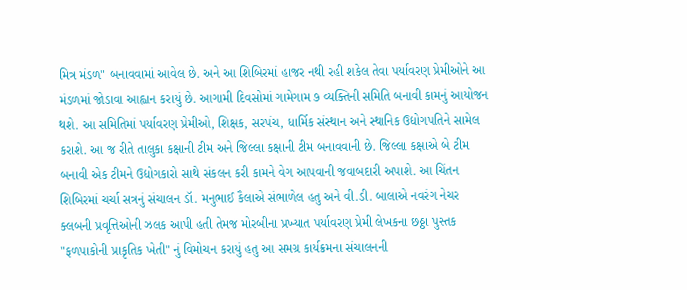મિત્ર મંડળ" બનાવવામાં આવેલ છે. અને આ શિબિરમાં હાજર નથી રહી શકેલ તેવા પર્યાવરણ પ્રેમીઓને આ મંડળમાં જોડાવા આહ્વાન કરાયું છે. આગામી દિવસોમાં ગામેગામ ૭ વ્યક્તિની સમિતિ બનાવી કામનું આયોજન થશે. આ સમિતિમાં પર્યાવરણ પ્રેમીઓ, શિક્ષક, સરપંચ, ધાર્મિક સંસ્થાન અને સ્થાનિક ઉદ્યોગપતિને સામેલ કરાશે. આ જ રીતે તાલુકા કક્ષાની ટીમ અને જિલ્લા કક્ષાની ટીમ બનાવવાની છે. જિલ્લા કક્ષાએ બે ટીમ બનાવી એક ટીમને ઉદ્યોગકારો સાથે સંકલન કરી કામને વેગ આપવાની જવાબદારી અપાશે. આ ચિંતન શિબિરમાં ચર્ચા સત્રનું સંચાલન ડૉ. મનુભાઈ કૈલાએ સંભાળેલ હતુ અને વી.ડી. બાલાએ નવરંગ નેચર ક્લબની પ્રવૃત્તિઓની ઝલક આપી હતી તેમજ મોરબીના પ્રખ્યાત પર્યાવરણ પ્રેમી લેખકના છઠ્ઠા પુસ્તક "ફળપાકોની પ્રાકૃતિક ખેતી" નું વિમોચન કરાયું હતુ આ સમગ્ર કાર્યક્રમના સંચાલનની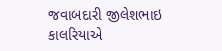જવાબદારી જીલેશભાઇ કાલરિયાએ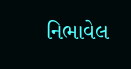નિભાવેલ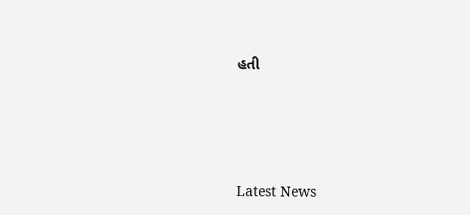હતી






Latest News